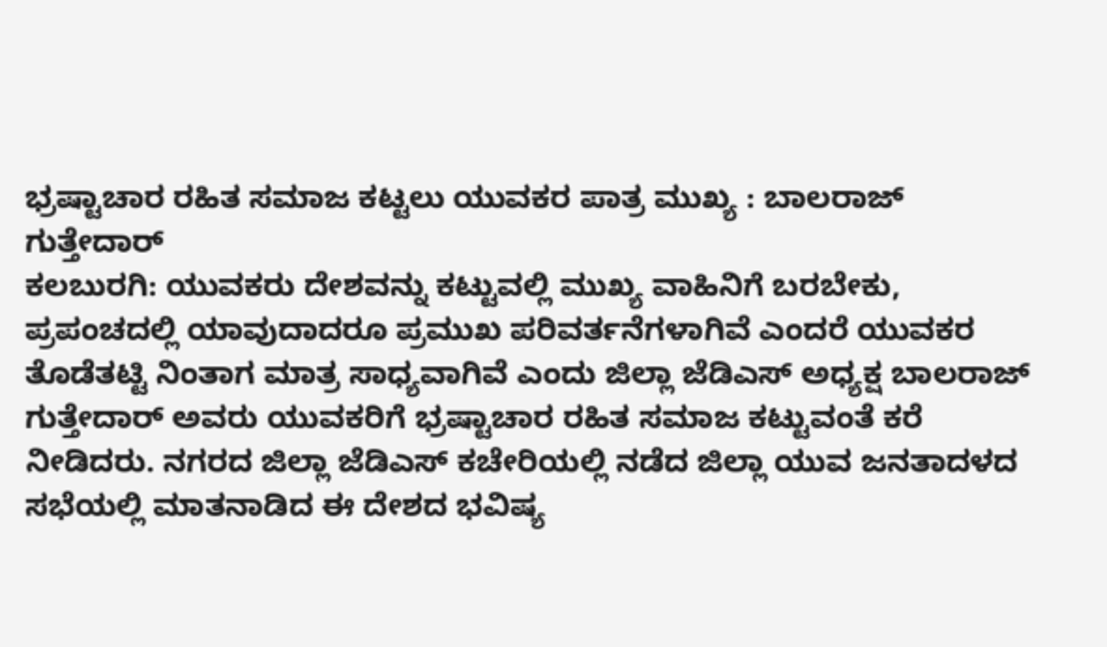ಭ್ರಷ್ಟಾಚಾರ ರಹಿತ ಸಮಾಜ ಕಟ್ಟಲು ಯುವಕರ ಪಾತ್ರ ಮುಖ್ಯ : ಬಾಲರಾಜ್ ಗುತ್ತೇದಾರ್
ಕಲಬುರಗಿ: ಯುವಕರು ದೇಶವನ್ನು ಕಟ್ಟುವಲ್ಲಿ ಮುಖ್ಯ ವಾಹಿನಿಗೆ ಬರಬೇಕು, ಪ್ರಪಂಚದಲ್ಲಿ ಯಾವುದಾದರೂ ಪ್ರಮುಖ ಪರಿವರ್ತನೆಗಳಾಗಿವೆ ಎಂದರೆ ಯುವಕರ ತೊಡೆತಟ್ಟಿ ನಿಂತಾಗ ಮಾತ್ರ ಸಾಧ್ಯವಾಗಿವೆ ಎಂದು ಜಿಲ್ಲಾ ಜೆಡಿಎಸ್ ಅಧ್ಯಕ್ಷ ಬಾಲರಾಜ್ ಗುತ್ತೇದಾರ್ ಅವರು ಯುವಕರಿಗೆ ಭ್ರಷ್ಟಾಚಾರ ರಹಿತ ಸಮಾಜ ಕಟ್ಟುವಂತೆ ಕರೆ ನೀಡಿದರು. ನಗರದ ಜಿಲ್ಲಾ ಜೆಡಿಎಸ್ ಕಚೇರಿಯಲ್ಲಿ ನಡೆದ ಜಿಲ್ಲಾ ಯುವ ಜನತಾದಳದ ಸಭೆಯಲ್ಲಿ ಮಾತನಾಡಿದ ಈ ದೇಶದ ಭವಿಷ್ಯ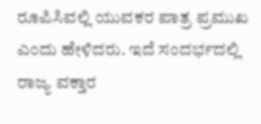ರೂಪಿಸಿವಲ್ಲಿ ಯುವಕರ ಪಾತ್ರ ಪ್ರಮುಖ ಎಂದು ಹೇಳಿದರು. ಇದೆ ಸಂದರ್ಭದಲ್ಲಿ ರಾಜ್ಯ ವಕ್ತಾರ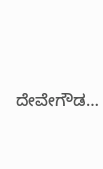ದೇವೇಗೌಡ…